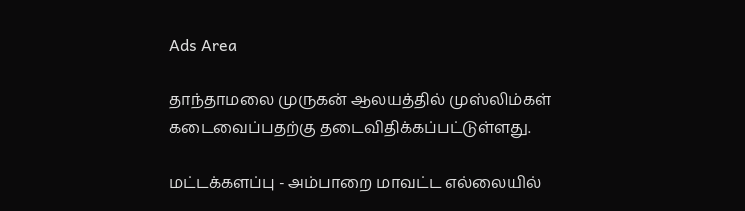Ads Area

தாந்தாமலை முருகன் ஆலயத்தில் முஸ்லிம்கள் கடைவைப்பதற்கு தடைவிதிக்கப்பட்டுள்ளது.

மட்டக்களப்பு - அம்பாறை மாவட்ட எல்லையில்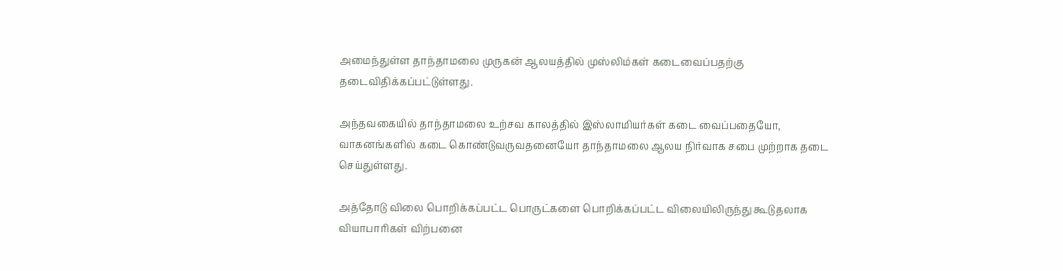அமைந்துள்ள தாந்தாமலை முருகன் ஆலயத்தில் முஸ்லிம்கள் கடைவைப்பதற்கு தடைவிதிக்கப்பட்டுள்ளது.

அந்தவகையில் தாந்தாமலை உற்சவ காலத்தில் இஸ்லாமியர்கள் கடை வைப்பதையோ, வாகனங்களில் கடை கொண்டுவருவதனையோ தாந்தாமலை ஆலய நிர்வாக சபை முற்றாக தடை செய்துள்ளது.

அத்தோடு விலை பொறிக்கப்பட்ட பொருட்களை பொறிக்கப்பட்ட விலையிலிருந்து கூடுதலாக வியாபாரிகள் விற்பனை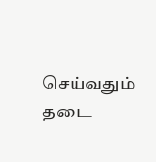செய்வதும் தடை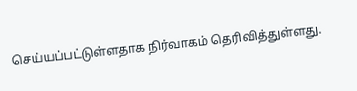செய்யப்பட்டுள்ளதாக நிர்வாகம் தெரிவித்துள்ளது.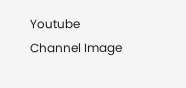Youtube Channel Image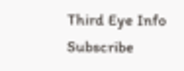Third Eye Info Subscribe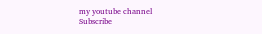my youtube channel
Subscribe